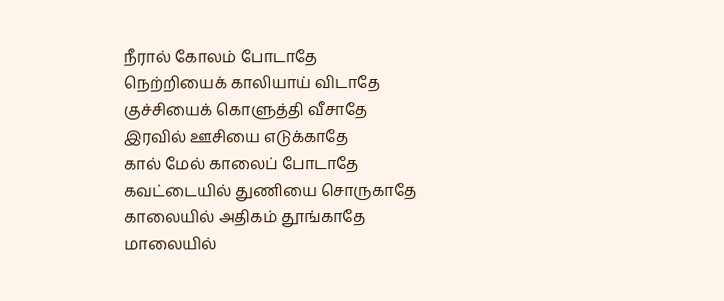நீரால் கோலம் போடாதே
நெற்றியைக் காலியாய் விடாதே
குச்சியைக் கொளுத்தி வீசாதே
இரவில் ஊசியை எடுக்காதே
கால் மேல் காலைப் போடாதே
கவட்டையில் துணியை சொருகாதே
காலையில் அதிகம் தூங்காதே
மாலையில்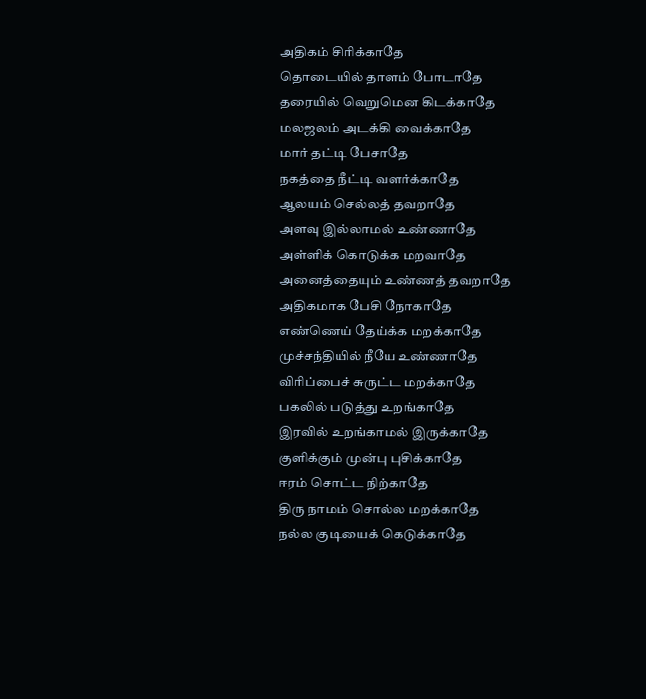அதிகம் சிரிக்காதே
தொடையில் தாளம் போடாதே
தரையில் வெறுமென கிடக்காதே
மலஜலம் அடக்கி வைக்காதே
மார் தட்டி பேசாதே
நகத்தை நீட்டி வளர்க்காதே
ஆலயம் செல்லத் தவறாதே
அளவு இல்லாமல் உண்ணாதே
அள்ளிக் கொடுக்க மறவாதே
அனைத்தையும் உண்ணத் தவறாதே
அதிகமாக பேசி நோகாதே
எண்ணெய் தேய்க்க மறக்காதே
முச்சந்தியில் நீயே உண்ணாதே
விரிப்பைச் சுருட்ட மறக்காதே
பகலில் படுத்து உறங்காதே
இரவில் உறங்காமல் இருக்காதே
குளிக்கும் முன்பு புசிக்காதே
ஈரம் சொட்ட நிற்காதே
திரு நாமம் சொல்ல மறக்காதே
நல்ல குடியைக் கெடுக்காதே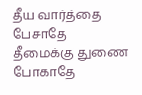தீய வார்த்தை பேசாதே
தீமைக்கு துணை போகாதே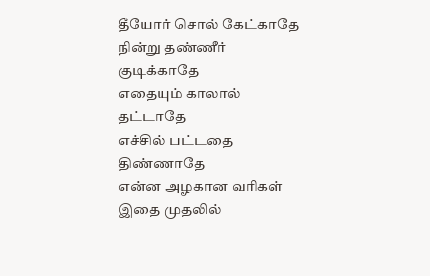தீயோர் சொல் கேட்காதே
நின்று தண்ணீர் குடிக்காதே
எதையும் காலால் தட்டாதே
எச்சில் பட்டதை திண்ணாதே
என்ன அழகான வரிகள் இதை முதலில்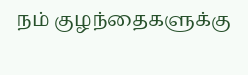நம் குழந்தைகளுக்கு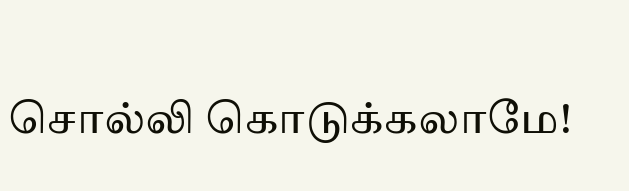சொல்லி கொடுக்கலாமே!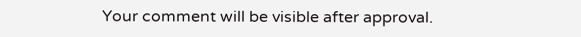Your comment will be visible after approval.